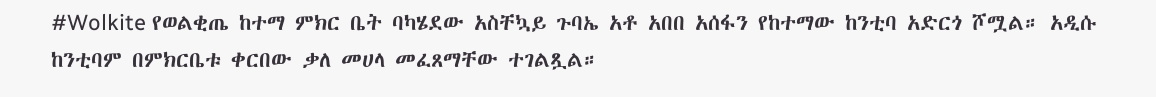#Wolkite የወልቂጤ ከተማ ምክር ቤት ባካሄደው አስቸኳይ ጉባኤ አቶ አበበ አሰፋን የከተማው ከንቲባ አድርጎ ሾሟል። አዲሱ ከንቲባም በምክርቤቱ ቀርበው ቃለ መሀላ መፈጸማቸው ተገልጿል።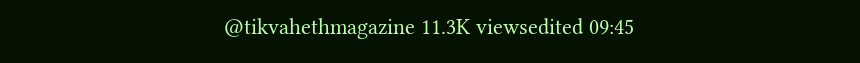@tikvahethmagazine 11.3K viewsedited 09:45